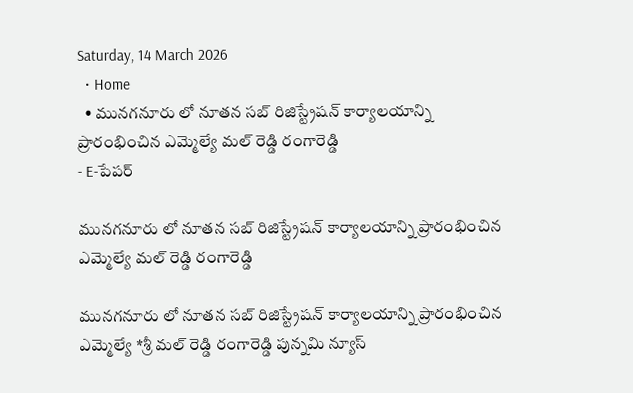Saturday, 14 March 2026
  • Home
  • మునగనూరు లో నూతన సబ్ రిజిస్ట్రేషన్ కార్యాలయాన్ని ప్రారంభించిన ఎమ్మెల్యే మల్ రెడ్డి రంగారెడ్డి
- E-పేపర్

మునగనూరు లో నూతన సబ్ రిజిస్ట్రేషన్ కార్యాలయాన్ని ప్రారంభించిన ఎమ్మెల్యే మల్ రెడ్డి రంగారెడ్డి

మునగనూరు లో నూతన సబ్ రిజిస్ట్రేషన్ కార్యాలయాన్ని ప్రారంభించిన ఎమ్మెల్యే *శ్రీ మల్ రెడ్డి రంగారెడ్డి పున్నమి న్యూస్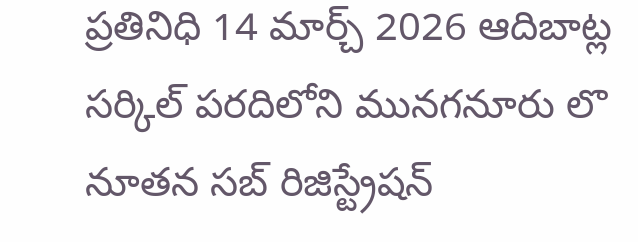ప్రతినిధి 14 మార్చ్ 2026 ఆదిబాట్ల సర్కిల్ పరదిలోని మునగనూరు లొ నూతన సబ్ రిజిస్ట్రేషన్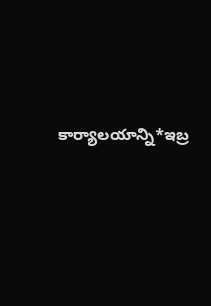కార్యాలయాన్ని*ఇబ్ర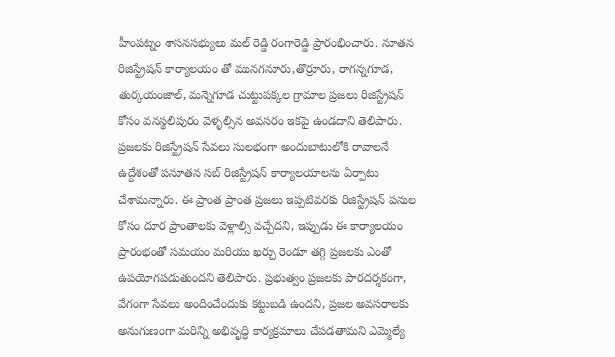హీంపట్నం శాసనసభ్యులు మల్ రెడ్డి రంగారెడ్డి ప్రారంభించారు. నూతన రిజిస్ట్రేషన్ కార్యాలయం తో మునగనూరు,తొర్రూరు, రాగన్నగూడ, తుర్కయంజాల్, మన్నెగూడ చుట్టుపక్కల గ్రామాల ప్రజలు రిజిస్ట్రేషన్ కోసం వనస్థలిపురం వెళ్ళల్సిన అవసరం ఇకపై ఉండదాని తెలిపారు. ప్రజలకు రిజిస్ట్రేషన్ సేవలు సులభంగా అందుబాటులోకి రావాలనే ఉద్దేశంతో పనూతన సబ్ రిజిస్ట్రేషన్ కార్యాలయాలను ఏర్పాటు చేశామన్నారు. ఈ ప్రాంత ప్రాంత ప్రజలు ఇప్పటివరకు రిజిస్ట్రేషన్ పనుల కోసం దూర ప్రాంతాలకు వెళ్లాల్సి వచ్చేదని, ఇప్పుడు ఈ కార్యాలయం ప్రారంభంతో సమయం మరియు ఖర్చు రెండూ తగ్గి ప్రజలకు ఎంతో ఉపయోగపడుతుందని తెలిపారు. ప్రభుత్వం ప్రజలకు పారదర్శకంగా, వేగంగా సేవలు అందించేందుకు కట్టుబడి ఉందని, ప్రజల అవసరాలకు అనుగుణంగా మరిన్ని అభివృద్ధి కార్యక్రమాలు చేపడతామని ఎమ్మెల్యే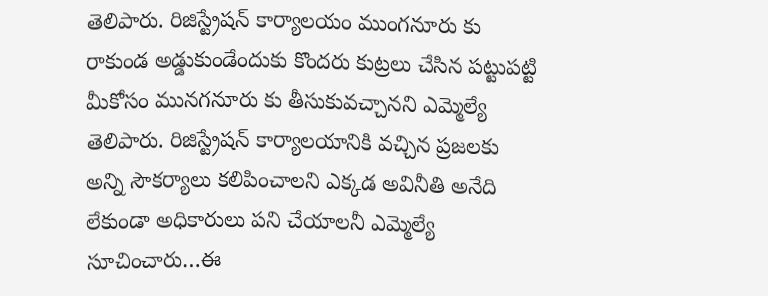తెలిపారు. రిజిస్ట్రేషన్ కార్యాలయం ముంగనూరు కు రాకుండ అడ్డుకుండేందుకు కొందరు కుట్రలు చేసిన పట్టుపట్టి మీకోసం మునగనూరు కు తీసుకువచ్చానని ఎమ్మెల్యే తెలిపారు. రిజిస్ట్రేషన్ కార్యాలయానికి వచ్చిన ప్రజలకు అన్ని సౌకర్యాలు కలిపించాలని ఎక్కడ అవినీతి అనేది లేకుండా అధికారులు పని చేయాలనీ ఎమ్మెల్యే సూచించారు…ఈ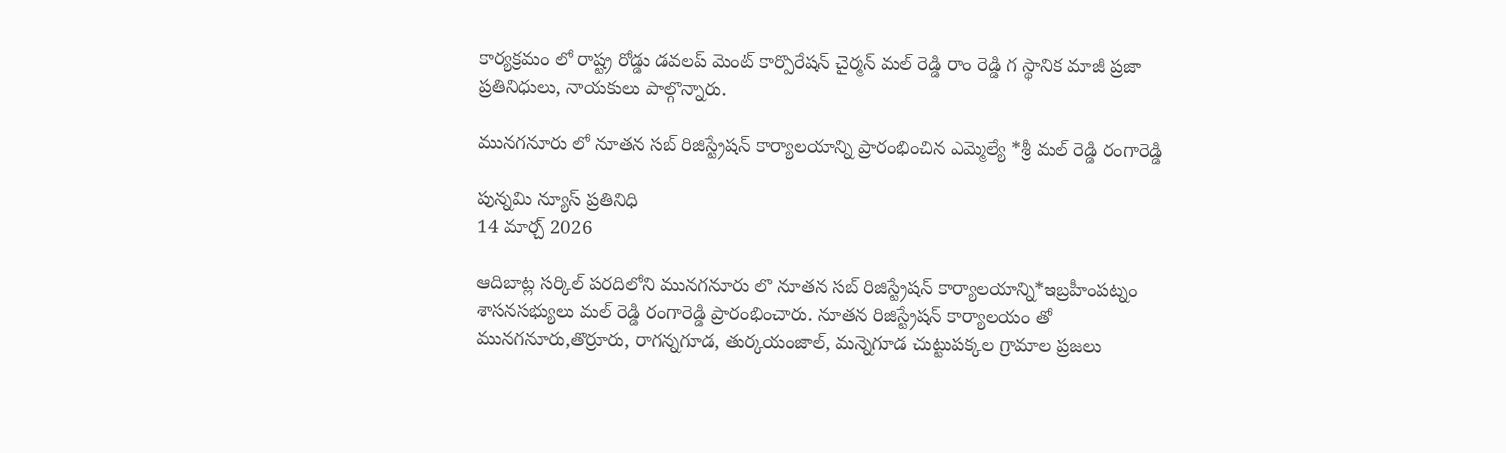కార్యక్రమం లో రాష్ట్ర రోడ్డు డవలప్ మెంట్ కార్పొరేషన్ చైర్మన్ మల్ రెడ్డి రాం రెడ్డి గ స్థానిక మాజీ ప్రజా ప్రతినిధులు, నాయకులు పాల్గొన్నారు.

మునగనూరు లో నూతన సబ్ రిజిస్ట్రేషన్ కార్యాలయాన్ని ప్రారంభించిన ఎమ్మెల్యే *శ్రీ మల్ రెడ్డి రంగారెడ్డి

పున్నమి న్యూస్ ప్రతినిధి
14 మార్చ్ 2026

ఆదిబాట్ల సర్కిల్ పరదిలోని మునగనూరు లొ నూతన సబ్ రిజిస్ట్రేషన్ కార్యాలయాన్ని*ఇబ్రహీంపట్నం శాసనసభ్యులు మల్ రెడ్డి రంగారెడ్డి ప్రారంభించారు. నూతన రిజిస్ట్రేషన్ కార్యాలయం తో మునగనూరు,తొర్రూరు, రాగన్నగూడ, తుర్కయంజాల్, మన్నెగూడ చుట్టుపక్కల గ్రామాల ప్రజలు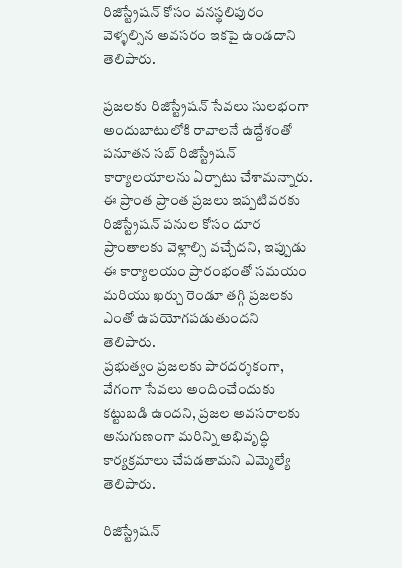రిజిస్ట్రేషన్ కోసం వనస్థలిపురం వెళ్ళల్సిన అవసరం ఇకపై ఉండదాని తెలిపారు.

ప్రజలకు రిజిస్ట్రేషన్ సేవలు సులభంగా అందుబాటులోకి రావాలనే ఉద్దేశంతో పనూతన సబ్ రిజిస్ట్రేషన్ కార్యాలయాలను ఏర్పాటు చేశామన్నారు. ఈ ప్రాంత ప్రాంత ప్రజలు ఇప్పటివరకు రిజిస్ట్రేషన్ పనుల కోసం దూర ప్రాంతాలకు వెళ్లాల్సి వచ్చేదని, ఇప్పుడు ఈ కార్యాలయం ప్రారంభంతో సమయం మరియు ఖర్చు రెండూ తగ్గి ప్రజలకు ఎంతో ఉపయోగపడుతుందని తెలిపారు.
ప్రభుత్వం ప్రజలకు పారదర్శకంగా, వేగంగా సేవలు అందించేందుకు కట్టుబడి ఉందని, ప్రజల అవసరాలకు అనుగుణంగా మరిన్ని అభివృద్ధి కార్యక్రమాలు చేపడతామని ఎమ్మెల్యే తెలిపారు.

రిజిస్ట్రేషన్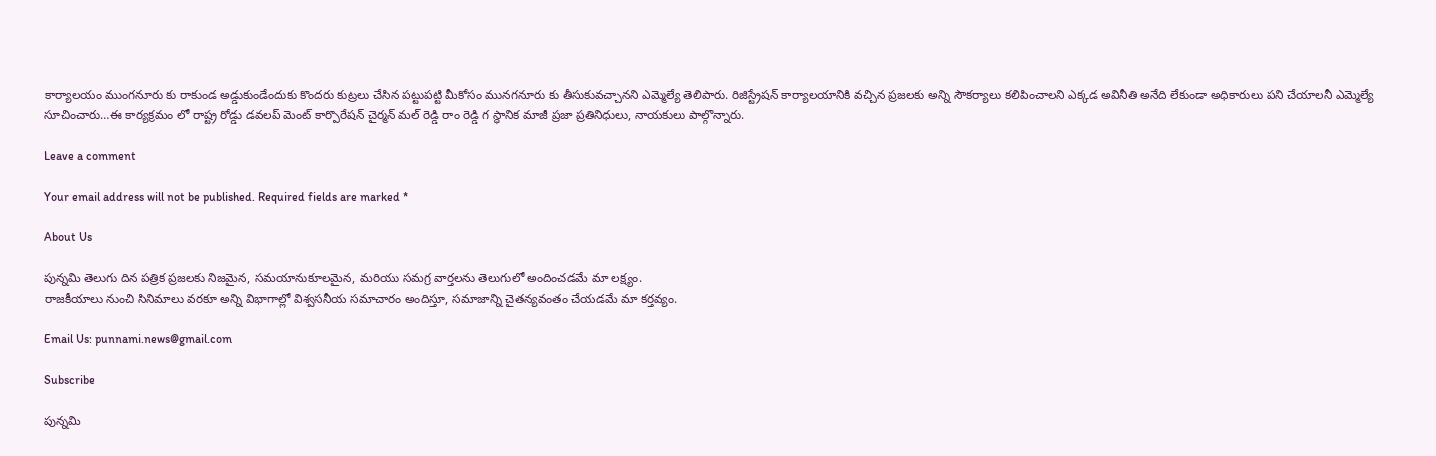కార్యాలయం ముంగనూరు కు రాకుండ అడ్డుకుండేందుకు కొందరు కుట్రలు చేసిన పట్టుపట్టి మీకోసం మునగనూరు కు తీసుకువచ్చానని ఎమ్మెల్యే తెలిపారు. రిజిస్ట్రేషన్ కార్యాలయానికి వచ్చిన ప్రజలకు అన్ని సౌకర్యాలు కలిపించాలని ఎక్కడ అవినీతి అనేది లేకుండా అధికారులు పని చేయాలనీ ఎమ్మెల్యే సూచించారు…ఈ కార్యక్రమం లో రాష్ట్ర రోడ్డు డవలప్ మెంట్ కార్పొరేషన్ చైర్మన్ మల్ రెడ్డి రాం రెడ్డి గ స్థానిక మాజీ ప్రజా ప్రతినిధులు, నాయకులు పాల్గొన్నారు.

Leave a comment

Your email address will not be published. Required fields are marked *

About Us

పున్నమి తెలుగు దిన పత్రిక ప్రజలకు నిజమైన, సమయానుకూలమైన, మరియు సమగ్ర వార్తలను తెలుగులో అందించడమే మా లక్ష్యం.
రాజకీయాలు నుంచి సినిమాలు వరకూ అన్ని విభాగాల్లో విశ్వసనీయ సమాచారం అందిస్తూ, సమాజాన్ని చైతన్యవంతం చేయడమే మా కర్తవ్యం.

Email Us: punnami.news@gmail.com

Subscribe

పున్నమి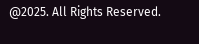@2025. All Rights Reserved.